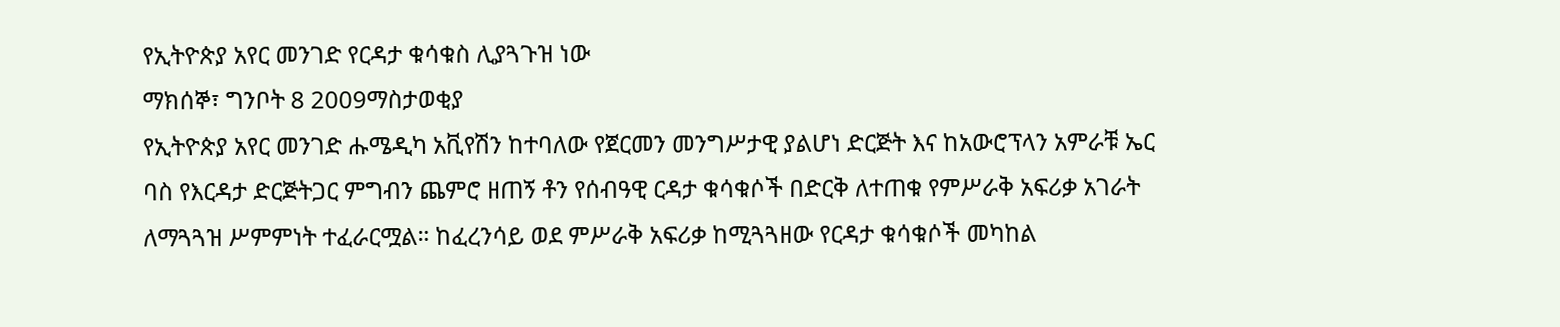የኢትዮጵያ አየር መንገድ የርዳታ ቁሳቁስ ሊያጓጉዝ ነው
ማክሰኞ፣ ግንቦት 8 2009ማስታወቂያ
የኢትዮጵያ አየር መንገድ ሑሜዲካ አቪየሽን ከተባለው የጀርመን መንግሥታዊ ያልሆነ ድርጅት እና ከአውሮፕላን አምራቹ ኤር ባስ የእርዳታ ድርጅትጋር ምግብን ጨምሮ ዘጠኝ ቶን የሰብዓዊ ርዳታ ቁሳቁሶች በድርቅ ለተጠቁ የምሥራቅ አፍሪቃ አገራት ለማጓጓዝ ሥምምነት ተፈራርሟል። ከፈረንሳይ ወደ ምሥራቅ አፍሪቃ ከሚጓጓዘው የርዳታ ቁሳቁሶች መካከል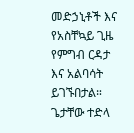መድኃኒቶች እና የአስቸኳይ ጊዜ የምግብ ርዳታ እና አልባሳት ይገኙበታል። ጌታቸው ተድላ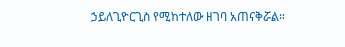ኃይለጊዮርጊስ የሚከተለው ዘገባ አጠናቅሯል።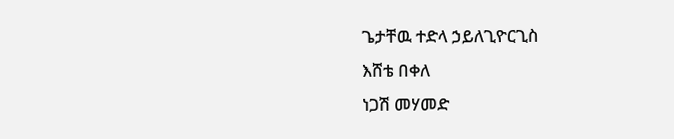ጌታቸዉ ተድላ ኃይለጊዮርጊስ
እሸቴ በቀለ
ነጋሽ መሃመድ